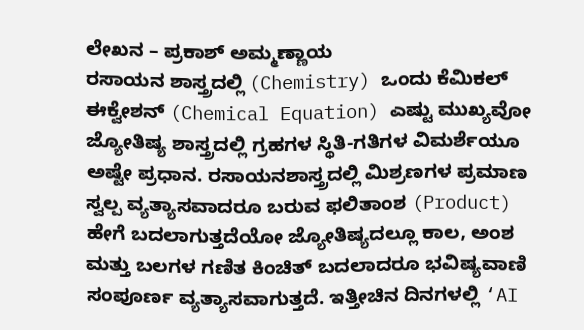ಲೇಖನ – ಪ್ರಕಾಶ್ ಅಮ್ಮಣ್ಣಾಯ
ರಸಾಯನ ಶಾಸ್ತ್ರದಲ್ಲಿ (Chemistry) ಒಂದು ಕೆಮಿಕಲ್ ಈಕ್ವೇಶನ್ (Chemical Equation) ಎಷ್ಟು ಮುಖ್ಯವೋ ಜ್ಯೋತಿಷ್ಯ ಶಾಸ್ತ್ರದಲ್ಲಿ ಗ್ರಹಗಳ ಸ್ಥಿತಿ-ಗತಿಗಳ ವಿಮರ್ಶೆಯೂ ಅಷ್ಟೇ ಪ್ರಧಾನ. ರಸಾಯನಶಾಸ್ತ್ರದಲ್ಲಿ ಮಿಶ್ರಣಗಳ ಪ್ರಮಾಣ ಸ್ವಲ್ಪ ವ್ಯತ್ಯಾಸವಾದರೂ ಬರುವ ಫಲಿತಾಂಶ (Product) ಹೇಗೆ ಬದಲಾಗುತ್ತದೆಯೋ ಜ್ಯೋತಿಷ್ಯದಲ್ಲೂ ಕಾಲ, ಅಂಶ ಮತ್ತು ಬಲಗಳ ಗಣಿತ ಕಿಂಚಿತ್ ಬದಲಾದರೂ ಭವಿಷ್ಯವಾಣಿ ಸಂಪೂರ್ಣ ವ್ಯತ್ಯಾಸವಾಗುತ್ತದೆ. ಇತ್ತೀಚಿನ ದಿನಗಳಲ್ಲಿ ‘AI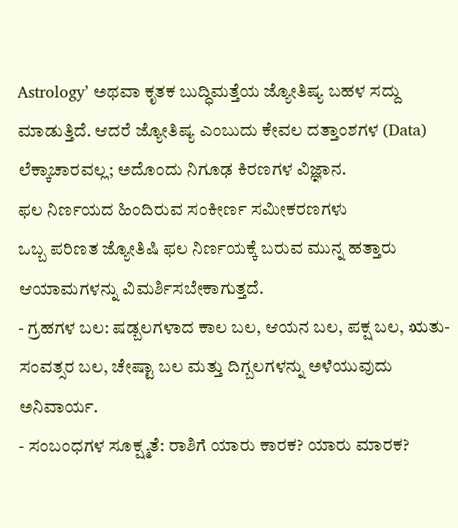Astrology’ ಅಥವಾ ಕೃತಕ ಬುದ್ಧಿಮತ್ತೆಯ ಜ್ಯೋತಿಷ್ಯ ಬಹಳ ಸದ್ದು ಮಾಡುತ್ತಿದೆ. ಆದರೆ ಜ್ಯೋತಿಷ್ಯ ಎಂಬುದು ಕೇವಲ ದತ್ತಾಂಶಗಳ (Data) ಲೆಕ್ಕಾಚಾರವಲ್ಲ; ಅದೊಂದು ನಿಗೂಢ ಕಿರಣಗಳ ವಿಜ್ಞಾನ.
ಫಲ ನಿರ್ಣಯದ ಹಿಂದಿರುವ ಸಂಕೀರ್ಣ ಸಮೀಕರಣಗಳು
ಒಬ್ಬ ಪರಿಣತ ಜ್ಯೋತಿಷಿ ಫಲ ನಿರ್ಣಯಕ್ಕೆ ಬರುವ ಮುನ್ನ ಹತ್ತಾರು ಆಯಾಮಗಳನ್ನು ವಿಮರ್ಶಿಸಬೇಕಾಗುತ್ತದೆ.
- ಗ್ರಹಗಳ ಬಲ: ಷಡ್ಬಲಗಳಾದ ಕಾಲ ಬಲ, ಆಯನ ಬಲ, ಪಕ್ಷ ಬಲ, ಋತು-ಸಂವತ್ಸರ ಬಲ, ಚೇಷ್ಟಾ ಬಲ ಮತ್ತು ದಿಗ್ಬಲಗಳನ್ನು ಅಳೆಯುವುದು ಅನಿವಾರ್ಯ.
- ಸಂಬಂಧಗಳ ಸೂಕ್ಷ್ಮತೆ: ರಾಶಿಗೆ ಯಾರು ಕಾರಕ? ಯಾರು ಮಾರಕ?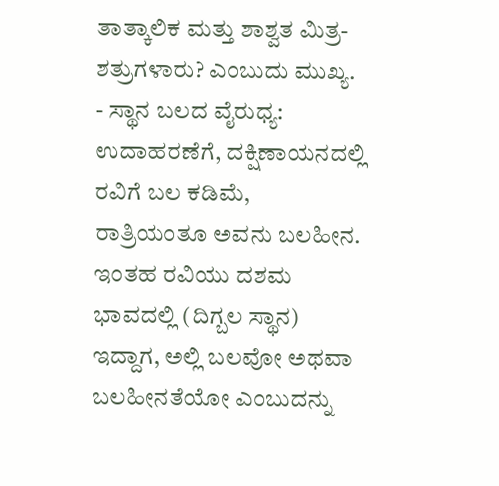ತಾತ್ಕಾಲಿಕ ಮತ್ತು ಶಾಶ್ವತ ಮಿತ್ರ-ಶತ್ರುಗಳಾರು? ಎಂಬುದು ಮುಖ್ಯ.
- ಸ್ಥಾನ ಬಲದ ವೈರುಧ್ಯ: ಉದಾಹರಣೆಗೆ, ದಕ್ಷಿಣಾಯನದಲ್ಲಿ ರವಿಗೆ ಬಲ ಕಡಿಮೆ, ರಾತ್ರಿಯಂತೂ ಅವನು ಬಲಹೀನ. ಇಂತಹ ರವಿಯು ದಶಮ ಭಾವದಲ್ಲಿ (ದಿಗ್ಬಲ ಸ್ಥಾನ) ಇದ್ದಾಗ, ಅಲ್ಲಿ ಬಲವೋ ಅಥವಾ ಬಲಹೀನತೆಯೋ ಎಂಬುದನ್ನು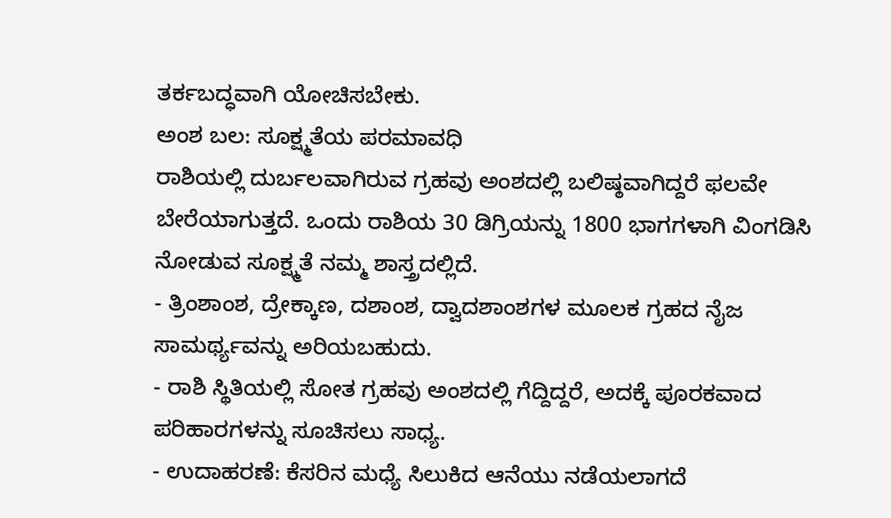ತರ್ಕಬದ್ಧವಾಗಿ ಯೋಚಿಸಬೇಕು.
ಅಂಶ ಬಲ: ಸೂಕ್ಷ್ಮತೆಯ ಪರಮಾವಧಿ
ರಾಶಿಯಲ್ಲಿ ದುರ್ಬಲವಾಗಿರುವ ಗ್ರಹವು ಅಂಶದಲ್ಲಿ ಬಲಿಷ್ಠವಾಗಿದ್ದರೆ ಫಲವೇ ಬೇರೆಯಾಗುತ್ತದೆ. ಒಂದು ರಾಶಿಯ 30 ಡಿಗ್ರಿಯನ್ನು 1800 ಭಾಗಗಳಾಗಿ ವಿಂಗಡಿಸಿ ನೋಡುವ ಸೂಕ್ಷ್ಮತೆ ನಮ್ಮ ಶಾಸ್ತ್ರದಲ್ಲಿದೆ.
- ತ್ರಿಂಶಾಂಶ, ದ್ರೇಕ್ಕಾಣ, ದಶಾಂಶ, ದ್ವಾದಶಾಂಶಗಳ ಮೂಲಕ ಗ್ರಹದ ನೈಜ ಸಾಮರ್ಥ್ಯವನ್ನು ಅರಿಯಬಹುದು.
- ರಾಶಿ ಸ್ಥಿತಿಯಲ್ಲಿ ಸೋತ ಗ್ರಹವು ಅಂಶದಲ್ಲಿ ಗೆದ್ದಿದ್ದರೆ, ಅದಕ್ಕೆ ಪೂರಕವಾದ ಪರಿಹಾರಗಳನ್ನು ಸೂಚಿಸಲು ಸಾಧ್ಯ.
- ಉದಾಹರಣೆ: ಕೆಸರಿನ ಮಧ್ಯೆ ಸಿಲುಕಿದ ಆನೆಯು ನಡೆಯಲಾಗದೆ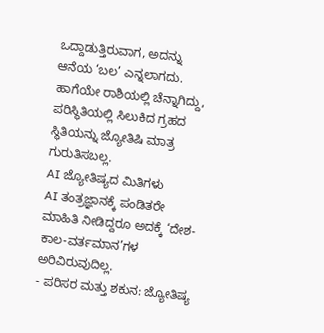ಒದ್ದಾಡುತ್ತಿರುವಾಗ, ಅದನ್ನು ಆನೆಯ ‘ಬಲ’ ಎನ್ನಲಾಗದು. ಹಾಗೆಯೇ ರಾಶಿಯಲ್ಲಿ ಚೆನ್ನಾಗಿದ್ದು, ಪರಿಸ್ಥಿತಿಯಲ್ಲಿ ಸಿಲುಕಿದ ಗ್ರಹದ ಸ್ಥಿತಿಯನ್ನು ಜ್ಯೋತಿಷಿ ಮಾತ್ರ ಗುರುತಿಸಬಲ್ಲ.
AI ಜ್ಯೋತಿಷ್ಯದ ಮಿತಿಗಳು
AI ತಂತ್ರಜ್ಞಾನಕ್ಕೆ ಪಂಡಿತರೇ ಮಾಹಿತಿ ನೀಡಿದ್ದರೂ ಅದಕ್ಕೆ ‘ದೇಶ-ಕಾಲ-ವರ್ತಮಾನ’ಗಳ ಅರಿವಿರುವುದಿಲ್ಲ.
- ಪರಿಸರ ಮತ್ತು ಶಕುನ: ಜ್ಯೋತಿಷ್ಯ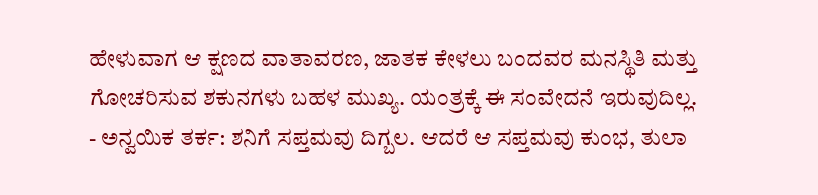ಹೇಳುವಾಗ ಆ ಕ್ಷಣದ ವಾತಾವರಣ, ಜಾತಕ ಕೇಳಲು ಬಂದವರ ಮನಸ್ಥಿತಿ ಮತ್ತು ಗೋಚರಿಸುವ ಶಕುನಗಳು ಬಹಳ ಮುಖ್ಯ. ಯಂತ್ರಕ್ಕೆ ಈ ಸಂವೇದನೆ ಇರುವುದಿಲ್ಲ.
- ಅನ್ವಯಿಕ ತರ್ಕ: ಶನಿಗೆ ಸಪ್ತಮವು ದಿಗ್ಬಲ. ಆದರೆ ಆ ಸಪ್ತಮವು ಕುಂಭ, ತುಲಾ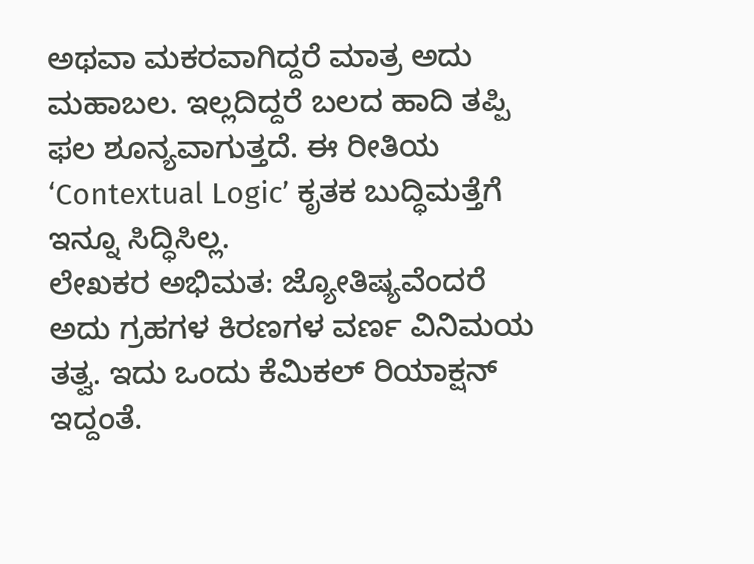ಅಥವಾ ಮಕರವಾಗಿದ್ದರೆ ಮಾತ್ರ ಅದು ಮಹಾಬಲ. ಇಲ್ಲದಿದ್ದರೆ ಬಲದ ಹಾದಿ ತಪ್ಪಿ ಫಲ ಶೂನ್ಯವಾಗುತ್ತದೆ. ಈ ರೀತಿಯ ‘Contextual Logic’ ಕೃತಕ ಬುದ್ಧಿಮತ್ತೆಗೆ ಇನ್ನೂ ಸಿದ್ಧಿಸಿಲ್ಲ.
ಲೇಖಕರ ಅಭಿಮತ: ಜ್ಯೋತಿಷ್ಯವೆಂದರೆ ಅದು ಗ್ರಹಗಳ ಕಿರಣಗಳ ವರ್ಣ ವಿನಿಮಯ ತತ್ವ. ಇದು ಒಂದು ಕೆಮಿಕಲ್ ರಿಯಾಕ್ಷನ್ ಇದ್ದಂತೆ.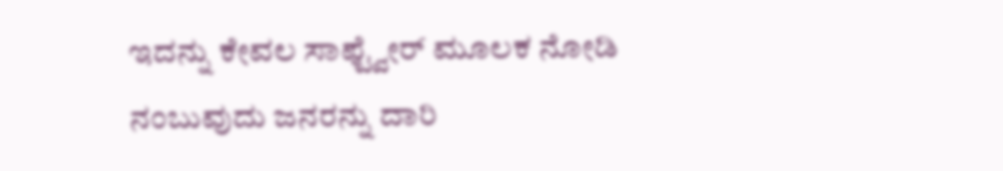ಇದನ್ನು ಕೇವಲ ಸಾಫ್ಟ್ವೇರ್ ಮೂಲಕ ನೋಡಿ ನಂಬುವುದು ಜನರನ್ನು ದಾರಿ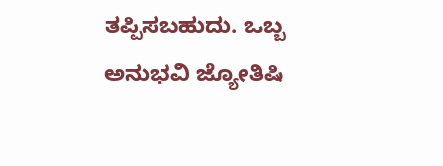ತಪ್ಪಿಸಬಹುದು. ಒಬ್ಬ ಅನುಭವಿ ಜ್ಯೋತಿಷಿ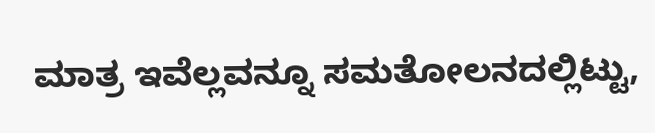ಮಾತ್ರ ಇವೆಲ್ಲವನ್ನೂ ಸಮತೋಲನದಲ್ಲಿಟ್ಟು,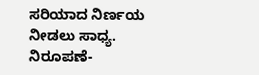ಸರಿಯಾದ ನಿರ್ಣಯ ನೀಡಲು ಸಾಧ್ಯ.
ನಿರೂಪಣೆ-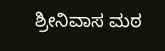ಶ್ರೀನಿವಾಸ ಮಠ